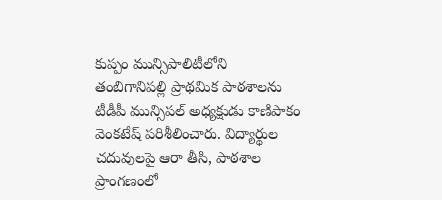కుప్పం మున్సిపాలిటీలోని తంబిగానిపల్లి ప్రాథమిక పాఠశాలను టీడీపీ మున్సిపల్ అధ్యక్షుడు కాణిపాకం వెంకటేష్ పరిశీలించారు. విద్యార్థుల చదువులపై ఆరా తీసి, పాఠశాల ప్రాంగణంలో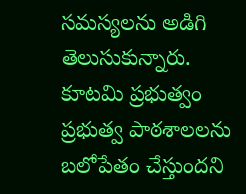సమస్యలను అడిగి తెలుసుకున్నారు. కూటమి ప్రభుత్వం ప్రభుత్వ పాఠశాలలను బలోపేతం చేస్తుందని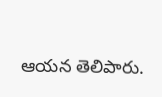ఆయన తెలిపారు.